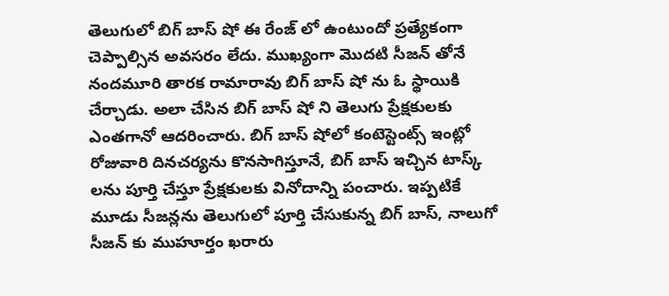తెలుగులో బిగ్ బాస్ షో ఈ రేంజ్ లో ఉంటుందో ప్రత్యేకంగా చెప్పాల్సిన అవసరం లేదు. ముఖ్యంగా మొదటి సీజన్ తోనే నందమూరి తారక రామారావు బిగ్ బాస్ షో ను ఓ స్థాయికి చేర్చాడు. అలా చేసిన బిగ్ బాస్ షో ని తెలుగు ప్రేక్షకులకు ఎంతగానో ఆదరించారు. బిగ్ బాస్ షోలో కంటెస్టెంట్స్ ఇంట్లో రోజువారి దినచర్యను కొనసాగిస్తూనే, బిగ్ బాస్ ఇచ్చిన టాస్క్ లను పూర్తి చేస్తూ ప్రేక్షకులకు వినోదాన్ని పంచారు. ఇప్పటికే మూడు సీజన్లను తెలుగులో పూర్తి చేసుకున్న బిగ్ బాస్, నాలుగో సీజన్ కు ముహూర్తం ఖరారు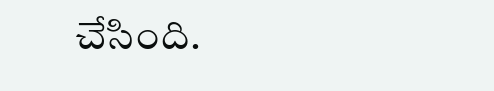చేసింది.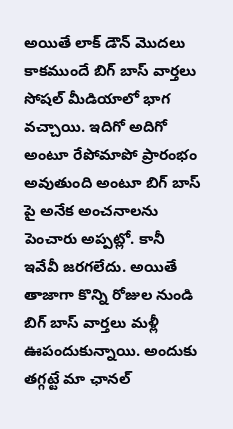అయితే లాక్ డౌన్ మొదలు కాకముందే బిగ్ బాస్ వార్తలు సోషల్ మీడియాలో భాగ వచ్చాయి. ఇదిగో అదిగో అంటూ రేపోమాపో ప్రారంభం అవుతుంది అంటూ బిగ్ బాస్ పై అనేక అంచనాలను పెంచారు అప్పట్లో. కానీ ఇవేవీ జరగలేదు. అయితే తాజాగా కొన్ని రోజుల నుండి బిగ్ బాస్ వార్తలు మళ్లీ ఊపందుకున్నాయి. అందుకు తగ్గట్టే మా ఛానల్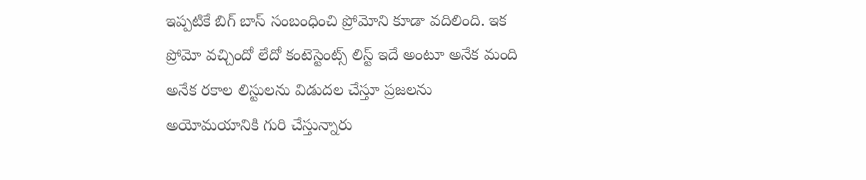ఇప్పటికే బిగ్ బాస్ సంబంధించి ప్రోమోని కూడా వదిలింది. ఇక ప్రోమో వచ్చిందో లేదో కంటెస్టెంట్స్ లిస్ట్ ఇదే అంటూ అనేక మంది అనేక రకాల లిస్టులను విడుదల చేస్తూ ప్రజలను అయోమయానికి గురి చేస్తున్నారు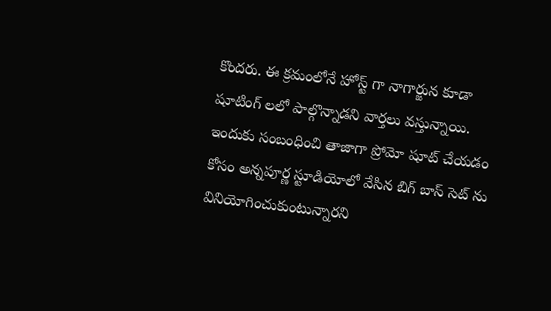కొందరు. ఈ క్రమంలోనే హోస్ట్ గా నాగార్జున కూడా షూటింగ్ లలో పాల్గొన్నాడని వార్తలు వస్తున్నాయి. ఇందుకు సంబంధించి తాజాగా ప్రోమో షూట్ చేయడం కోసం అన్నపూర్ణ స్టూడియోలో వేసిన బిగ్ బాస్ సెట్ ను వినియోగించుకుంటున్నారని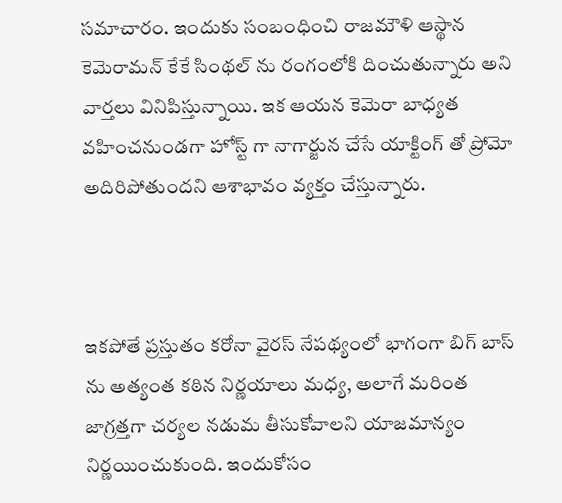సమాచారం. ఇందుకు సంబంధించి రాజమౌళి ఆస్థాన కెమెరామన్ కేకే సింథల్ ను రంగంలోకి దించుతున్నారు అని వార్తలు వినిపిస్తున్నాయి. ఇక ఆయన కెమెరా బాధ్యత వహించనుండగా హోస్ట్ గా నాగార్జున చేసే యాక్టింగ్ తో ప్రోమో అదిరిపోతుందని ఆశాభావం వ్యక్తం చేస్తున్నారు.



ఇకపోతే ప్రస్తుతం కరోనా వైరస్ నేపథ్యంలో భాగంగా బిగ్ బాస్ ను అత్యంత కఠిన నిర్ణయాలు మధ్య, అలాగే మరింత జాగ్రత్తగా చర్యల నడుమ తీసుకోవాలని యాజమాన్యం నిర్ణయించుకుంది. ఇందుకోసం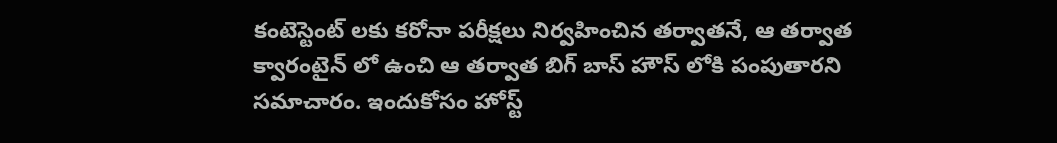కంటెస్టెంట్ లకు కరోనా పరీక్షలు నిర్వహించిన తర్వాతనే, ఆ తర్వాత క్వారంటైన్ లో ఉంచి ఆ తర్వాత బిగ్ బాస్ హౌస్ లోకి పంపుతారని సమాచారం. ఇందుకోసం హోస్ట్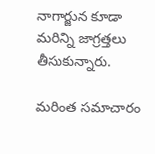నాగార్జున కూడా మరిన్ని జాగ్రత్తలు తీసుకున్నారు.

మరింత సమాచారం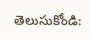తెలుసుకోండి: